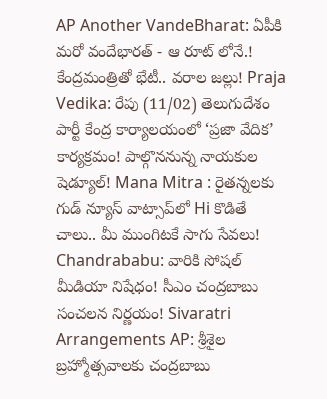AP Another VandeBharat: ఏపీకి మరో వందేభారత్ - ఆ రూట్ లోనే.! కేంద్రమంత్రితో భేటీ.. వరాల జల్లు! Praja Vedika: రేపు (11/02) తెలుగుదేశం పార్టీ కేంద్ర కార్యాలయంలో ‘ప్రజా వేదిక’ కార్యక్రమం! పాల్గొననున్న నాయకుల షెడ్యూల్! Mana Mitra : రైతన్నలకు గుడ్ న్యూస్ వాట్సాప్‌లో Hi కొడితే చాలు.. మీ ముంగిటకే సాగు సేవలు! Chandrababu: వారికి సోషల్ మీడియా నిషేధం! సీఎం చంద్రబాబు సంచలన నిర్ణయం! Sivaratri Arrangements AP: శ్రీశైల బ్రహ్మోత్సవాలకు చంద్రబాబు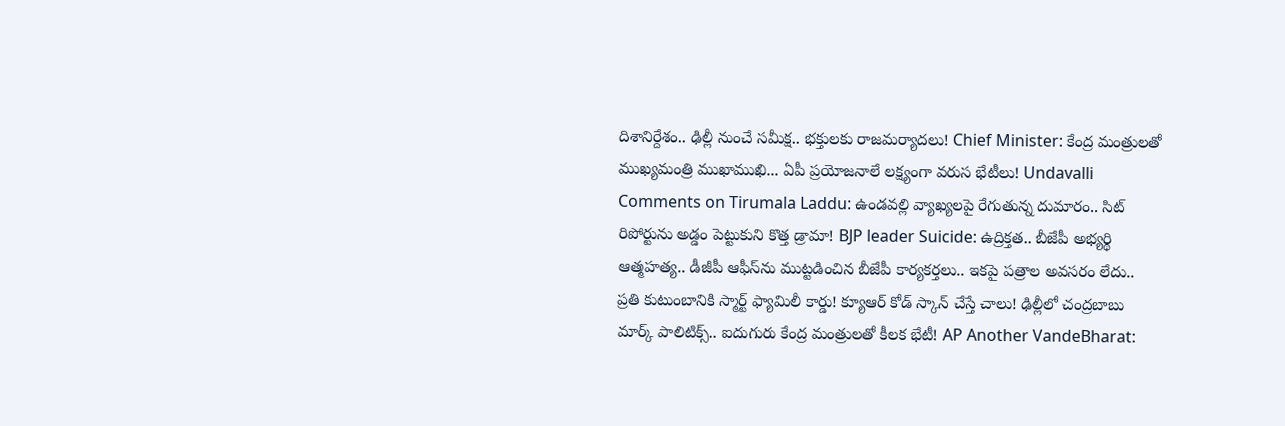దిశానిర్దేశం.. ఢిల్లీ నుంచే సమీక్ష.. భక్తులకు రాజమర్యాదలు! Chief Minister: కేంద్ర మంత్రులతో ముఖ్యమంత్రి ముఖాముఖి... ఏపీ ప్రయోజనాలే లక్ష్యంగా వరుస భేటీలు! Undavalli Comments on Tirumala Laddu: ఉండవల్లి వ్యాఖ్యలపై రేగుతున్న దుమారం.. సిట్ రిపోర్టును అడ్డం పెట్టుకుని కొత్త డ్రామా! BJP leader Suicide: ఉద్రిక్తత.. బీజేపీ అభ్యర్థి ఆత్మహత్య.. డీజీపీ ఆఫీస్‌ను ముట్టడించిన బీజేపీ కార్యకర్తలు.. ఇకపై పత్రాల అవసరం లేదు.. ప్రతి కుటుంబానికి స్మార్ట్ ఫ్యామిలీ కార్డు! క్యూఆర్ కోడ్ స్కాన్ చేస్తే చాలు! ఢిల్లీలో చంద్రబాబు మార్క్ పాలిటిక్స్.. ఐదుగురు కేంద్ర మంత్రులతో కీలక భేటీ! AP Another VandeBharat: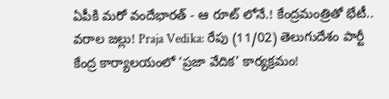ఏపీకి మరో వందేభారత్ - ఆ రూట్ లోనే.! కేంద్రమంత్రితో భేటీ.. వరాల జల్లు! Praja Vedika: రేపు (11/02) తెలుగుదేశం పార్టీ కేంద్ర కార్యాలయంలో ‘ప్రజా వేదిక’ కార్యక్రమం!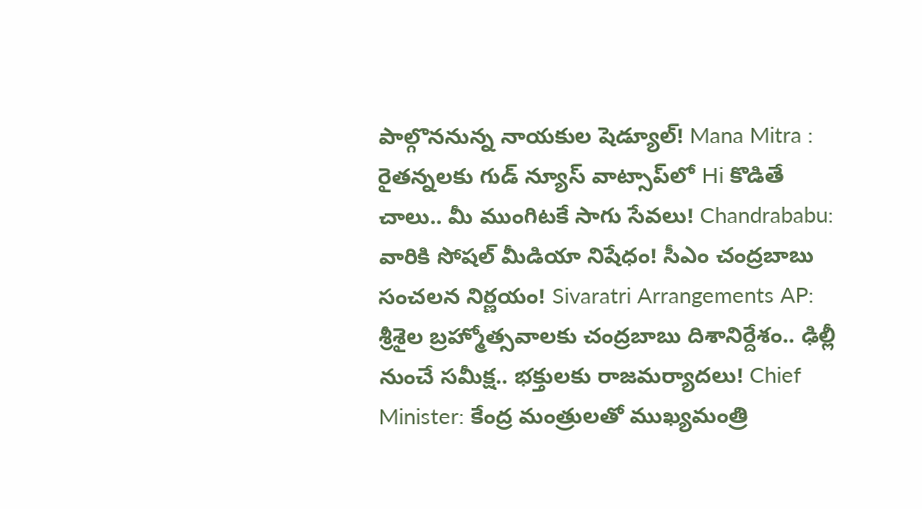పాల్గొననున్న నాయకుల షెడ్యూల్! Mana Mitra : రైతన్నలకు గుడ్ న్యూస్ వాట్సాప్‌లో Hi కొడితే చాలు.. మీ ముంగిటకే సాగు సేవలు! Chandrababu: వారికి సోషల్ మీడియా నిషేధం! సీఎం చంద్రబాబు సంచలన నిర్ణయం! Sivaratri Arrangements AP: శ్రీశైల బ్రహ్మోత్సవాలకు చంద్రబాబు దిశానిర్దేశం.. ఢిల్లీ నుంచే సమీక్ష.. భక్తులకు రాజమర్యాదలు! Chief Minister: కేంద్ర మంత్రులతో ముఖ్యమంత్రి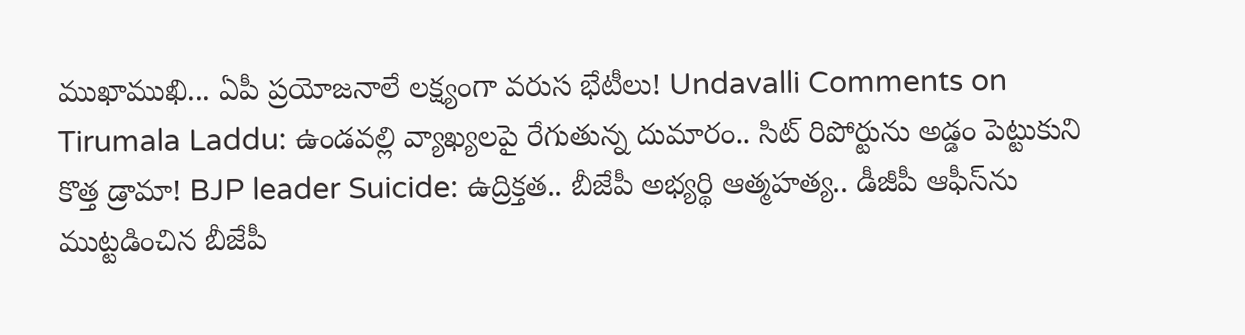ముఖాముఖి... ఏపీ ప్రయోజనాలే లక్ష్యంగా వరుస భేటీలు! Undavalli Comments on Tirumala Laddu: ఉండవల్లి వ్యాఖ్యలపై రేగుతున్న దుమారం.. సిట్ రిపోర్టును అడ్డం పెట్టుకుని కొత్త డ్రామా! BJP leader Suicide: ఉద్రిక్తత.. బీజేపీ అభ్యర్థి ఆత్మహత్య.. డీజీపీ ఆఫీస్‌ను ముట్టడించిన బీజేపీ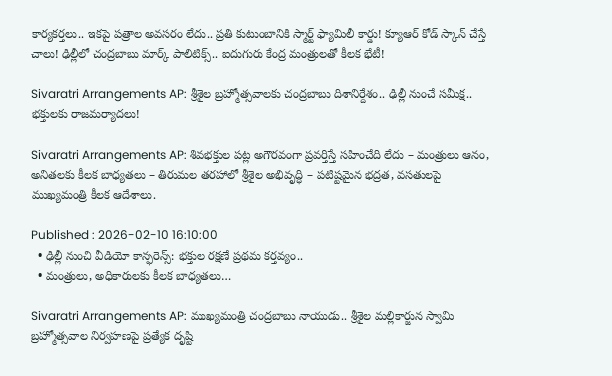కార్యకర్తలు.. ఇకపై పత్రాల అవసరం లేదు.. ప్రతి కుటుంబానికి స్మార్ట్ ఫ్యామిలీ కార్డు! క్యూఆర్ కోడ్ స్కాన్ చేస్తే చాలు! ఢిల్లీలో చంద్రబాబు మార్క్ పాలిటిక్స్.. ఐదుగురు కేంద్ర మంత్రులతో కీలక భేటీ!

Sivaratri Arrangements AP: శ్రీశైల బ్రహ్మోత్సవాలకు చంద్రబాబు దిశానిర్దేశం.. ఢిల్లీ నుంచే సమీక్ష.. భక్తులకు రాజమర్యాదలు!

Sivaratri Arrangements AP: శివభక్తుల పట్ల అగౌరవంగా ప్రవర్తిస్తే సహించేది లేదు – మంత్రులు ఆనం, అనితలకు కీలక బాధ్యతలు – తిరుమల తరహాలో శ్రీశైల అభివృద్ధి – పటిష్టమైన భద్రత, వసతులపై ముఖ్యమంత్రి కీలక ఆదేశాలు.

Published : 2026-02-10 16:10:00
  • ఢిల్లీ నుంచి వీడియో కాన్ఫరెన్స్: భక్తుల రక్షణే ప్రథమ కర్తవ్యం..
  • మంత్రులు, అధికారులకు కీలక బాధ్యతలు…

Sivaratri Arrangements AP: ముఖ్యమంత్రి చంద్రబాబు నాయుడు.. శ్రీశైల మల్లికార్జున స్వామి బ్రహ్మోత్సవాల నిర్వహణపై ప్రత్యేక దృష్టి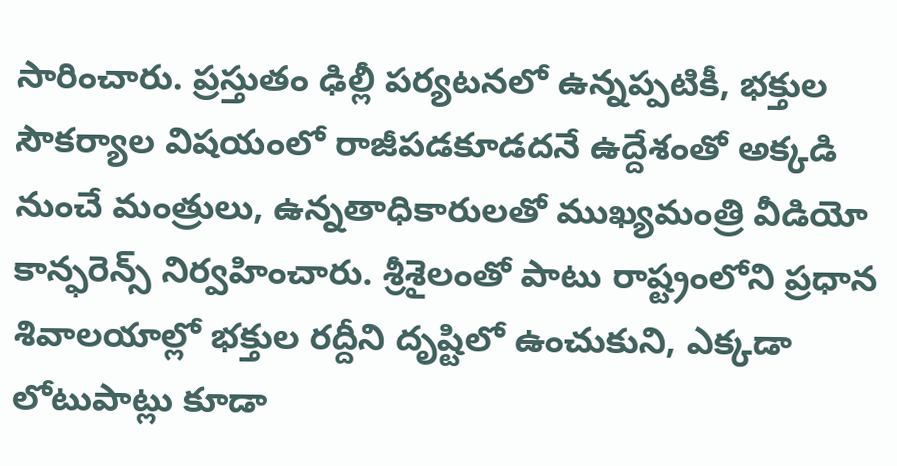సారించారు. ప్రస్తుతం ఢిల్లీ పర్యటనలో ఉన్నప్పటికీ, భక్తుల సౌకర్యాల విషయంలో రాజీపడకూడదనే ఉద్దేశంతో అక్కడి నుంచే మంత్రులు, ఉన్నతాధికారులతో ముఖ్యమంత్రి వీడియో కాన్ఫరెన్స్ నిర్వహించారు. శ్రీశైలంతో పాటు రాష్ట్రంలోని ప్రధాన శివాలయాల్లో భక్తుల రద్దీని దృష్టిలో ఉంచుకుని, ఎక్కడా లోటుపాట్లు కూడా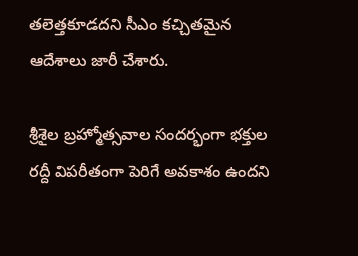తలెత్తకూడదని సీఎం కచ్చితమైన ఆదేశాలు జారీ చేశారు.

శ్రీశైల బ్రహ్మోత్సవాల సందర్భంగా భక్తుల రద్దీ విపరీతంగా పెరిగే అవకాశం ఉందని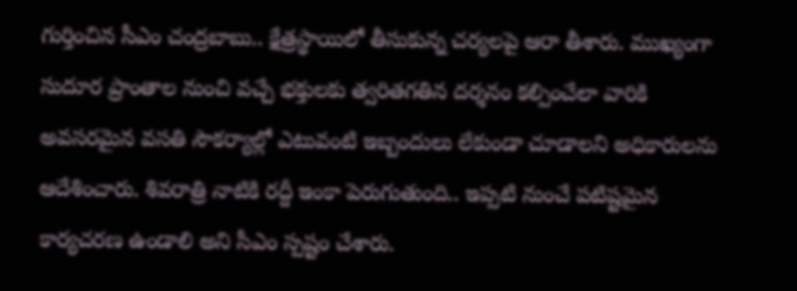గుర్తించిన సీఎం చంద్రబాబు.. క్షేత్రస్థాయిలో తీసుకున్న చర్యలపై ఆరా తీశారు. ముఖ్యంగా సుదూర ప్రాంతాల నుంచి వచ్చే భక్తులకు త్వరితగతిన దర్శనం కల్పించేలా వారికి అవసరమైన వసతి సౌకర్యాల్లో ఎటువంటి ఇబ్బందులు లేకుండా చూడాలని అధికారులను ఆదేశించారు. శివరాత్రి నాటికి రద్దీ ఇంకా పెరుగుతుంది.. ఇప్పటి నుంచే పటిష్టమైన కార్యచరణ ఉండాలి అని సీఎం స్పష్టం చేశారు.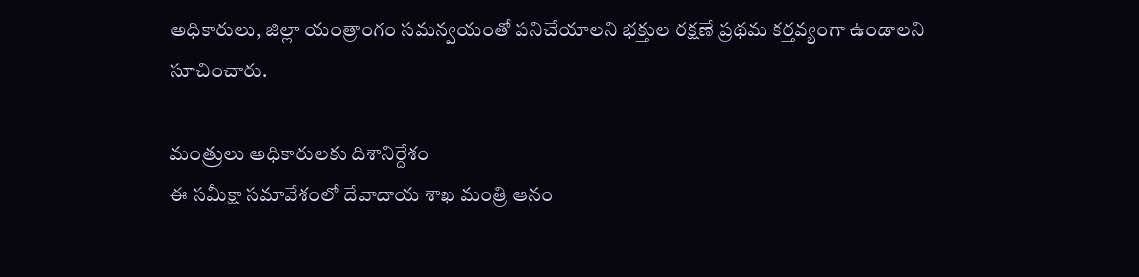అధికారులు, జిల్లా యంత్రాంగం సమన్వయంతో పనిచేయాలని భక్తుల రక్షణే ప్రథమ కర్తవ్యంగా ఉండాలని సూచించారు.

మంత్రులు అధికారులకు దిశానిర్దేశం
ఈ సమీక్షా సమావేశంలో దేవాదాయ శాఖ మంత్రి ఆనం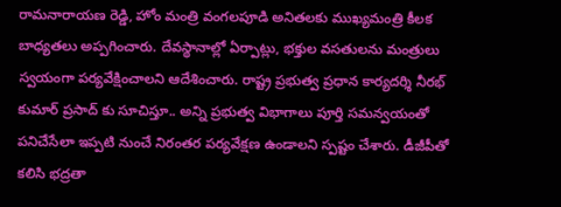రామనారాయణ రెడ్డి, హోం మంత్రి వంగలపూడి అనితలకు ముఖ్యమంత్రి కీలక బాధ్యతలు అప్పగించారు. దేవస్థానాల్లో ఏర్పాట్లు, భక్తుల వసతులను మంత్రులు స్వయంగా పర్యవేక్షించాలని ఆదేశించారు. రాష్ట్ర ప్రభుత్వ ప్రధాన కార్యదర్శి నీరభ్ కుమార్ ప్రసాద్‌ కు సూచిస్తూ.. అన్ని ప్రభుత్వ విభాగాలు పూర్తి సమన్వయంతో పనిచేసేలా ఇప్పటి నుంచే నిరంతర పర్యవేక్షణ ఉండాలని స్పష్టం చేశారు. డీజీపీతో కలిసి భద్రతా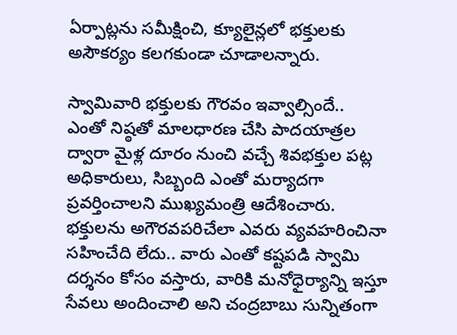ఏర్పాట్లను సమీక్షించి, క్యూలైన్లలో భక్తులకు అసౌకర్యం కలగకుండా చూడాలన్నారు.

స్వామివారి భక్తులకు గౌరవం ఇవ్వాల్సిందే..
ఎంతో నిష్ఠతో మాలధారణ చేసి పాదయాత్రల ద్వారా మైళ్ల దూరం నుంచి వచ్చే శివభక్తుల పట్ల అధికారులు, సిబ్బంది ఎంతో మర్యాదగా ప్రవర్తించాలని ముఖ్యమంత్రి ఆదేశించారు. భక్తులను అగౌరవపరిచేలా ఎవరు వ్యవహరించినా సహించేది లేదు.. వారు ఎంతో కష్టపడి స్వామి దర్శనం కోసం వస్తారు, వారికి మనోధైర్యాన్ని ఇస్తూ సేవలు అందించాలి అని చంద్రబాబు సున్నితంగా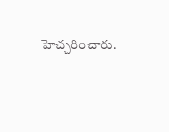హెచ్చరించారు.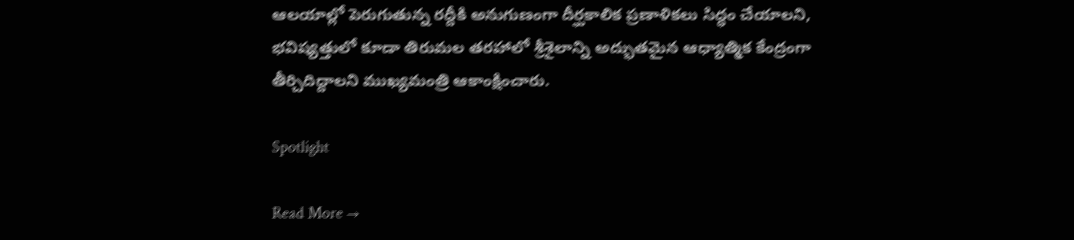ఆలయాల్లో పెరుగుతున్న రద్దీకి అనుగుణంగా దీర్ఘకాలిక ప్రణాళికలు సిద్ధం చేయాలని, భవిష్యత్తులో కూడా తిరుమల తరహాలో శ్రీశైలాన్ని అద్భుతమైన ఆధ్యాత్మిక కేంద్రంగా తీర్చిదిద్దాలని ముఖ్యమంత్రి ఆకాంక్షించారు.

Spotlight

Read More →